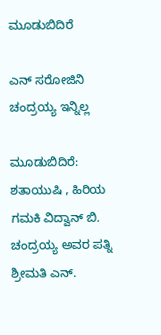ಮೂಡುಬಿದಿರೆ

ಎನ್ ಸರೋಜಿನಿ ಚಂದ್ರಯ್ಯ ಇನ್ನಿಲ್ಲ

ಮೂಡುಬಿದಿರೆ: ಶತಾಯುಷಿ , ಹಿರಿಯ ಗಮಕಿ ವಿದ್ವಾನ್ ಬಿ. ಚಂದ್ರಯ್ಯ ಅವರ ಪತ್ನಿ
ಶ್ರೀಮತಿ ಎನ್.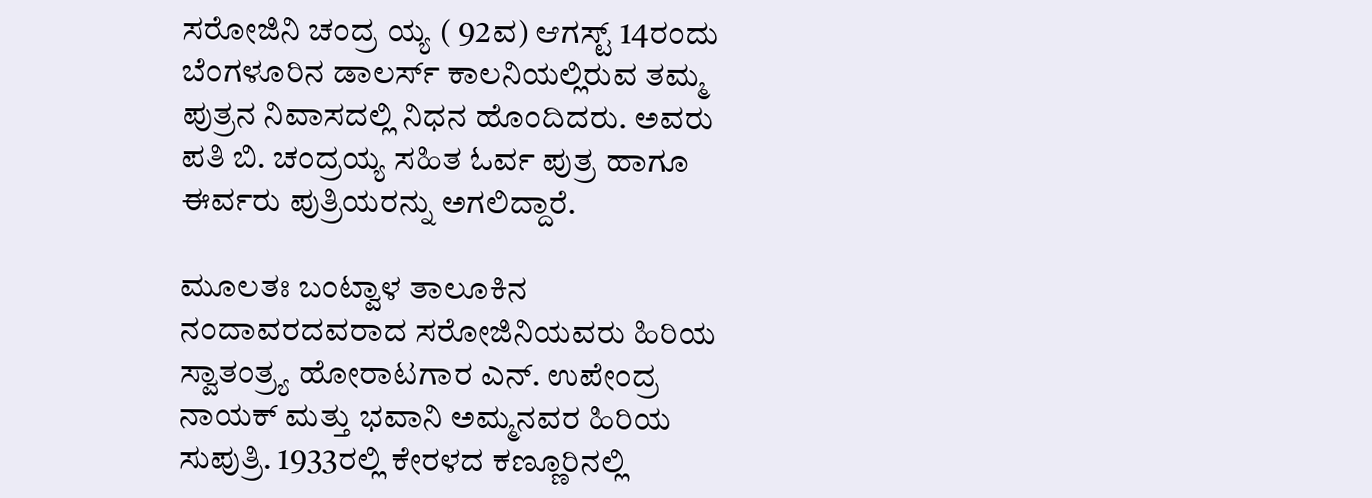ಸರೋಜಿನಿ ಚಂದ್ರ ಯ್ಯ ( 92ವ) ಆಗಸ್ಟ್ 14ರಂದು ಬೆಂಗಳೂರಿನ ಡಾಲರ್ಸ್ ಕಾಲನಿಯಲ್ಲಿರುವ ತಮ್ಮ ಪುತ್ರನ ನಿವಾಸದಲ್ಲಿ ನಿಧನ ಹೊಂದಿದರು. ಅವರು ಪತಿ ಬಿ. ಚಂದ್ರಯ್ಯ ಸಹಿತ ಓರ್ವ ಪುತ್ರ ಹಾಗೂ ಈರ್ವರು ಪುತ್ರಿಯರನ್ನು ಅಗಲಿದ್ದಾರೆ.

ಮೂಲತಃ ಬಂಟ್ವಾಳ ತಾಲೂಕಿನ ನಂದಾವರದವರಾದ ಸರೋಜಿನಿಯವರು ಹಿರಿಯ ಸ್ವಾತಂತ್ರ್ಯ ಹೋರಾಟಗಾರ ಎನ್. ಉಪೇಂದ್ರ ನಾಯಕ್ ಮತ್ತು ಭವಾನಿ ಅಮ್ಮನವರ ಹಿರಿಯ ಸುಪುತ್ರಿ. 1933ರಲ್ಲಿ ಕೇರಳದ ಕಣ್ಣೂರಿನಲ್ಲಿ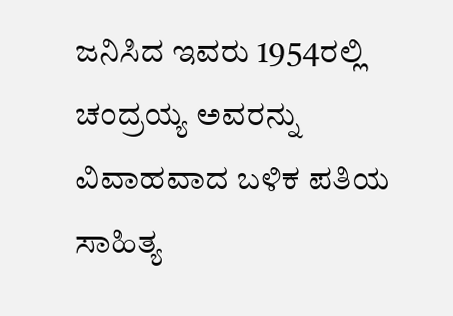ಜನಿಸಿದ ಇವರು 1954ರಲ್ಲಿ ಚಂದ್ರಯ್ಯ ಅವರನ್ನು ವಿವಾಹವಾದ ಬಳಿಕ ಪತಿಯ ಸಾಹಿತ್ಯ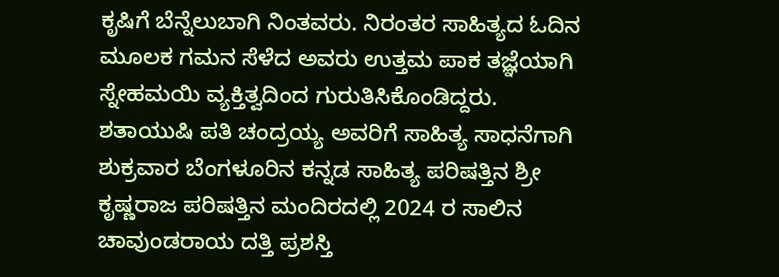ಕೃಷಿಗೆ ಬೆನ್ನೆಲುಬಾಗಿ ನಿಂತವರು. ನಿರಂತರ ಸಾಹಿತ್ಯದ ಓದಿನ ಮೂಲಕ ಗಮನ ಸೆಳೆದ ಅವರು ಉತ್ತಮ ಪಾಕ ತಜ್ಞೆಯಾಗಿ ಸ್ನೇಹಮಯಿ ವ್ಯಕ್ತಿತ್ವದಿಂದ ಗುರುತಿಸಿಕೊಂಡಿದ್ದರು. ಶತಾಯುಷಿ ಪತಿ ಚಂದ್ರಯ್ಯ ಅವರಿಗೆ ಸಾಹಿತ್ಯ ಸಾಧನೆಗಾಗಿ ಶುಕ್ರವಾರ ಬೆಂಗಳೂರಿನ ಕನ್ನಡ ಸಾಹಿತ್ಯ ಪರಿಷತ್ತಿನ ಶ್ರೀ ಕೃಷ್ಣರಾಜ ಪರಿಷತ್ತಿನ ಮಂದಿರದಲ್ಲಿ 2024 ರ ಸಾಲಿನ ಚಾವುಂಡರಾಯ ದತ್ತಿ ಪ್ರಶಸ್ತಿ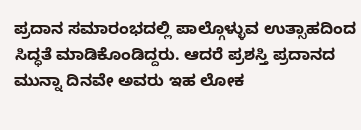ಪ್ರದಾನ ಸಮಾರಂಭದಲ್ಲಿ ಪಾಲ್ಗೊಳ್ಳುವ ಉತ್ಸಾಹದಿಂದ ಸಿದ್ಧತೆ ಮಾಡಿಕೊಂಡಿದ್ದರು. ಆದರೆ ಪ್ರಶಸ್ತಿ ಪ್ರದಾನದ ಮುನ್ನಾ ದಿನವೇ ಅವರು ಇಹ ಲೋಕ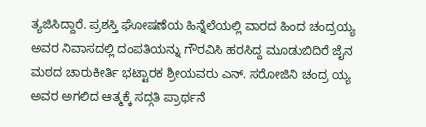ತ್ಯಜಿಸಿದ್ದಾರೆ. ಪ್ರಶಸ್ತಿ ಘೋಷಣೆಯ ಹಿನ್ನೆಲೆಯಲ್ಲಿ ವಾರದ ಹಿಂದ ಚಂದ್ರಯ್ಯ ಅವರ ನಿವಾಸದಲ್ಲಿ ದಂಪತಿಯನ್ನು ಗೌರವಿಸಿ ಹರಸಿದ್ದ ಮೂಡುಬಿದಿರೆ ಜೈನ ಮಠದ ಚಾರುಕೀರ್ತಿ ಭಟ್ಟಾರಕ ಶ್ರೀಯವರು ಎನ್. ಸರೋಜಿನಿ ಚಂದ್ರ ಯ್ಯ ಅವರ ಅಗಲಿದ ಆತ್ಮಕ್ಕೆ ಸದ್ಗತಿ ಪ್ರಾರ್ಥನೆ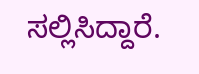ಸಲ್ಲಿಸಿದ್ದಾರೆ.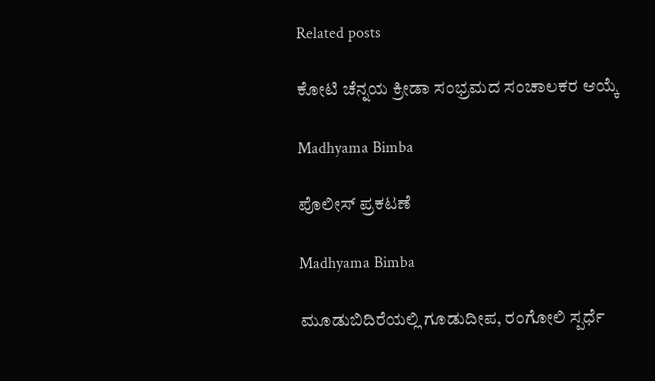Related posts

ಕೋಟಿ ಚೆನ್ನಯ ಕ್ರೀಡಾ ಸಂಭ್ರಮದ ಸಂಚಾಲಕರ ಆಯ್ಕೆ

Madhyama Bimba

ಪೊಲೀಸ್ ಪ್ರಕಟಣೆ

Madhyama Bimba

ಮೂಡುಬಿದಿರೆಯಲ್ಲಿ ಗೂಡುದೀಪ, ರಂಗೋಲಿ ಸ್ಪರ್ಧೆ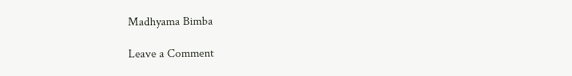Madhyama Bimba

Leave a Comment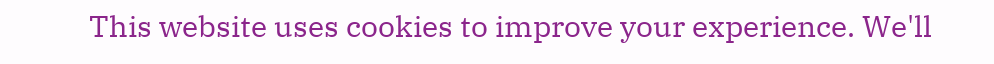This website uses cookies to improve your experience. We'll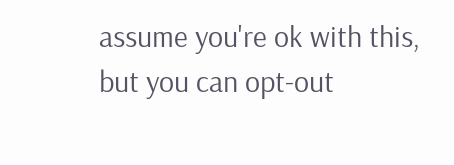assume you're ok with this, but you can opt-out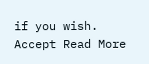if you wish. Accept Read More